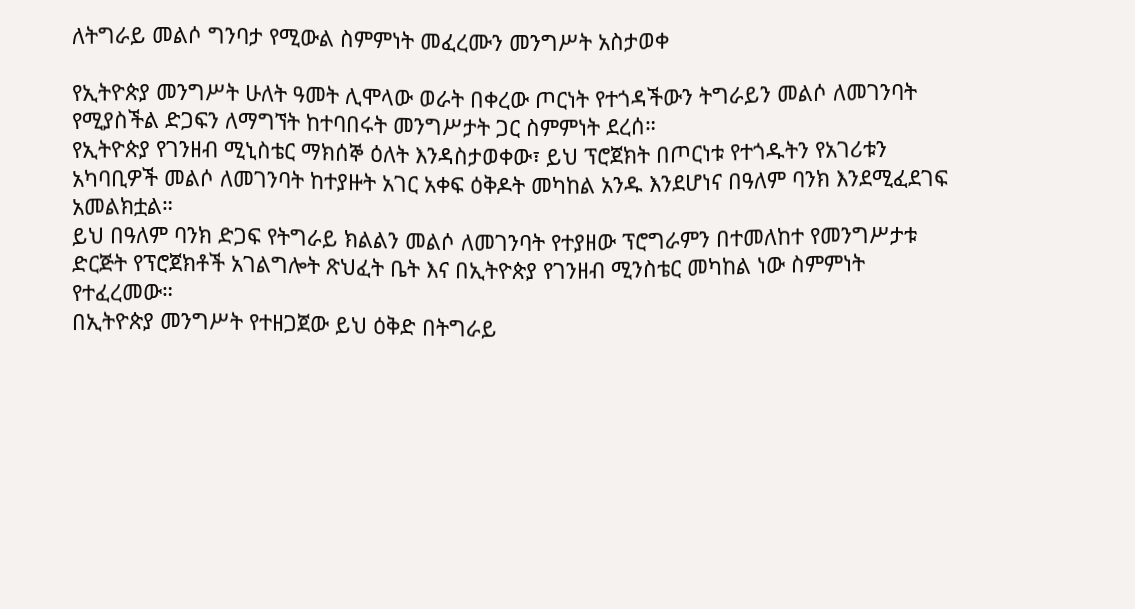ለትግራይ መልሶ ግንባታ የሚውል ስምምነት መፈረሙን መንግሥት አስታወቀ

የኢትዮጵያ መንግሥት ሁለት ዓመት ሊሞላው ወራት በቀረው ጦርነት የተጎዳችውን ትግራይን መልሶ ለመገንባት የሚያስችል ድጋፍን ለማግኘት ከተባበሩት መንግሥታት ጋር ስምምነት ደረሰ።
የኢትዮጵያ የገንዘብ ሚኒስቴር ማክሰኞ ዕለት እንዳስታወቀው፣ ይህ ፕሮጀክት በጦርነቱ የተጎዱትን የአገሪቱን አካባቢዎች መልሶ ለመገንባት ከተያዙት አገር አቀፍ ዕቅዶት መካከል አንዱ እንደሆነና በዓለም ባንክ እንደሚፈደገፍ አመልክቷል።
ይህ በዓለም ባንክ ድጋፍ የትግራይ ክልልን መልሶ ለመገንባት የተያዘው ፕሮግራምን በተመለከተ የመንግሥታቱ ድርጅት የፕሮጀክቶች አገልግሎት ጽህፈት ቤት እና በኢትዮጵያ የገንዘብ ሚንስቴር መካከል ነው ስምምነት የተፈረመው።
በኢትዮጵያ መንግሥት የተዘጋጀው ይህ ዕቅድ በትግራይ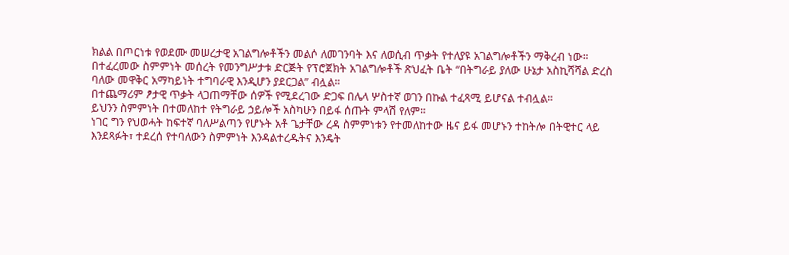ክልል በጦርነቱ የወደሙ መሠረታዊ አገልግሎቶችን መልሶ ለመገንባት እና ለወሲብ ጥቃት የተለያዩ አገልግሎቶችን ማቅረብ ነው።
በተፈረመው ስምምነት መሰረት የመንግሥታቱ ድርጅት የፕሮጀክት አገልግሎቶች ጽህፈት ቤት “በትግራይ ያለው ሁኔታ አስኪሻሻል ድረስ ባለው መዋቅር አማካይነት ተግባራዊ እንዲሆን ያደርጋል” ብሏል።
በተጨማሪም ፆታዊ ጥቃት ላጋጠማቸው ሰዎች የሚደረገው ድጋፍ በሌላ ሦስተኛ ወገን በኩል ተፈጻሚ ይሆናል ተብሏል።
ይህንን ስምምነት በተመለከተ የትግራይ ኃይሎች አስካሁን በይፋ ሰጡት ምላሽ የለም።
ነገር ግን የህወሓት ከፍተኛ ባለሥልጣን የሆኑት አቶ ጌታቸው ረዳ ስምምነቱን የተመለከተው ዜና ይፋ መሆኑን ተከትሎ በትዊተር ላይ እንደጻፉት፣ ተደረሰ የተባለውን ስምምነት እንዳልተረዱትና እንዴት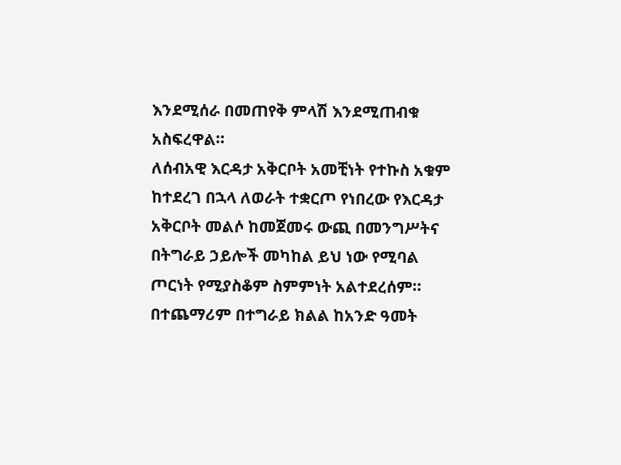እንደሚሰራ በመጠየቅ ምላሽ እንደሚጠብቁ አስፍረዋል።
ለሰብአዊ እርዳታ አቅርቦት አመቺነት የተኩስ አቁም ከተደረገ በኋላ ለወራት ተቋርጦ የነበረው የእርዳታ አቅርቦት መልሶ ከመጀመሩ ውጪ በመንግሥትና በትግራይ ኃይሎች መካከል ይህ ነው የሚባል ጦርነት የሚያስቆም ስምምነት አልተደረሰም።
በተጨማሪም በተግራይ ክልል ከአንድ ዓመት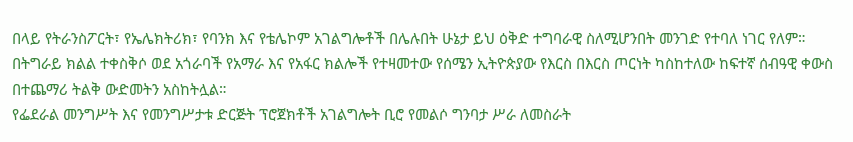በላይ የትራንስፖርት፣ የኤሌክትሪክ፣ የባንክ እና የቴሌኮም አገልግሎቶች በሌሉበት ሁኔታ ይህ ዕቅድ ተግባራዊ ስለሚሆንበት መንገድ የተባለ ነገር የለም።
በትግራይ ክልል ተቀስቅሶ ወደ አጎራባች የአማራ እና የአፋር ክልሎች የተዛመተው የሰሜን ኢትዮጵያው የእርስ በእርስ ጦርነት ካስከተለው ከፍተኛ ሰብዓዊ ቀውስ በተጨማሪ ትልቅ ውድመትን አስከትሏል።
የፌደራል መንግሥት እና የመንግሥታቱ ድርጅት ፕሮጀክቶች አገልግሎት ቢሮ የመልሶ ግንባታ ሥራ ለመስራት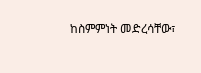ከስምምነት መድረሳቸው፣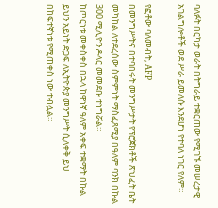ባለፉት በርካታ ወራት በትግራይ ተቋርጠው የሚገኙ መሠረታዊ አገልግሎቶች ወደ ሥራ ይመለሱ እንደሆነ የተባለ ነገር የለም።

የፎቶው ባለመብት, AFP
በመንግሥትና በተባበሩት መንግሥታት የፕሮጀክቶች ጽህፈት ቤት መካከል ለተደረሰው ስምምነት ማስፈጸሚያ በዓለም ባንክ በኩል 300 ሚሊዮን ዶላር መመደቡ ተነግሯል።
ከጦርነቱ መቀስቀስ በኋላ ከዋነኛ ዓለም አቀፍ ተቋማት በኩል ይህን አይነት ድጋፍ ለኢትዮጵያ መንግሥት ሲለቀቅ ይህ በከፍተኛነቱ የሚጠቀስ ነው ተብሏል።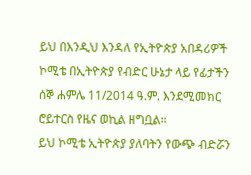ይህ በእንዲህ እንዳለ የኢትዮጵያ አበዳሪዎች ኮሚቴ በኢትዮጵያ የብድር ሁኔታ ላይ የፊታችን ሰኞ ሐምሌ 11/2014 ዓ.ም. እንደሚመክር ሮይተርስ የዜና ወኪል ዘግቧል።
ይህ ኮሚቴ ኢትዮጵያ ያለባትን የውጭ ብድሯን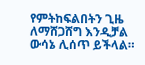የምትከፍልበትን ጊዜ ለማሸጋሸግ እንዲቻል ውሳኔ ሊሰጥ ይችላል።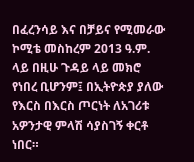በፈረንሳይ እና በቻይና የሚመራው ኮሚቴ መስከረም 2013 ዓ.ም. ላይ በዚሁ ጉዳይ ላይ መክሮ የነበረ ቢሆንም፤ በኢትዮጵያ ያለው የእርስ በእርስ ጦርነት ለአገሪቱ አዎንታዊ ምላሽ ሳያስገኝ ቀርቶ ነበር።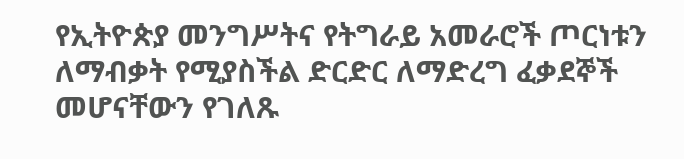የኢትዮጵያ መንግሥትና የትግራይ አመራሮች ጦርነቱን ለማብቃት የሚያስችል ድርድር ለማድረግ ፈቃደኞች መሆናቸውን የገለጹ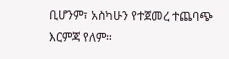ቢሆንም፣ አስካሁን የተጀመረ ተጨባጭ እርምጃ የለም።